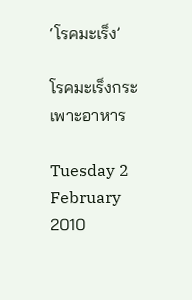‘โรคมะเร็ง’

โรคมะเร็งกระเพาะอาหาร

Tuesday 2 February 2010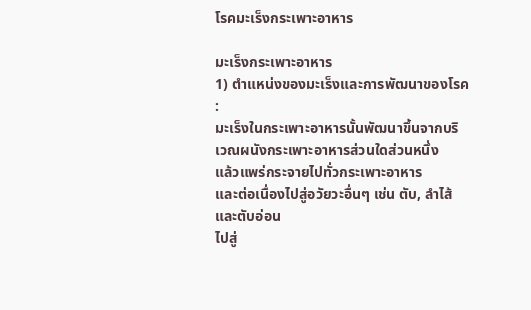โรคมะเร็งกระเพาะอาหาร

มะเร็งกระเพาะอาหาร
1) ตำแหน่งของมะเร็งและการพัฒนาของโรค :
มะเร็งในกระเพาะอาหารนั้นพัฒนาขึ้นจากบริเวณผนังกระเพาะอาหารส่วนใดส่วนหนึ่ง
แล้วแพร่กระจายไปทั่วกระเพาะอาหาร
และต่อเนื่องไปสู่อวัยวะอื่นๆ เช่น ตับ, ลำไส้และตับอ่อน
ไปสู่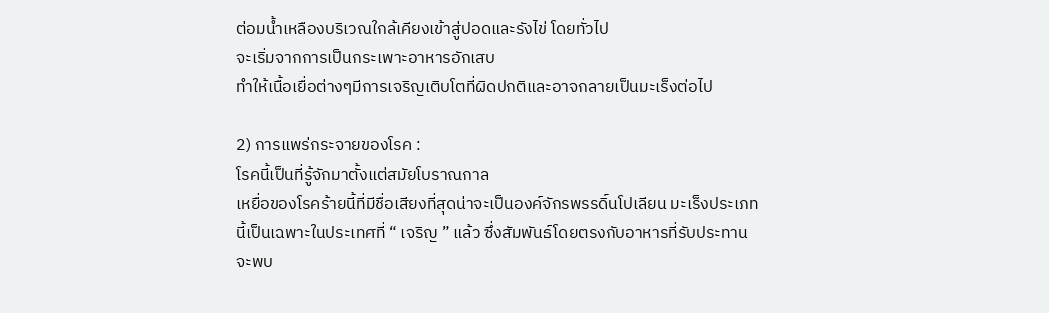ต่อมน้ำเหลืองบริเวณใกล้เคียงเข้าสู่ปอดและรังไข่ โดยทั่วไป
จะเริ่มจากการเป็นกระเพาะอาหารอักเสบ
ทำให้เนื้อเยื่อต่างๆมีการเจริญเติบโตที่ผิดปกติและอาจกลายเป็นมะเร็งต่อไป

2) การแพร่กระจายของโรค :
โรคนี้เป็นที่รู้จักมาตั้งแต่สมัยโบราณกาล
เหยื่อของโรคร้ายนี้ที่มีชื่อเสียงที่สุดน่าจะเป็นองค์จักรพรรดิ์นโปเลียน มะเร็งประเภท
นี้เป็นเฉพาะในประเทศที่ “ เจริญ ” แล้ว ซึ่งสัมพันธ์โดยตรงกับอาหารที่รับประทาน
จะพบ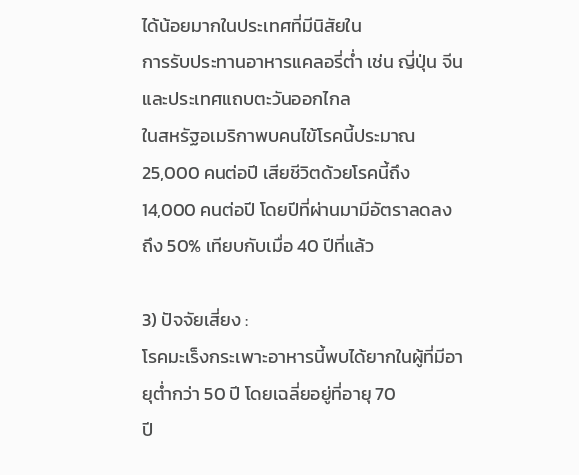ได้น้อยมากในประเทศที่มีนิสัยใน
การรับประทานอาหารแคลอรี่ต่ำ เช่น ญี่ปุ่น จีนและประเทศแถบตะวันออกไกล
ในสหรัฐอเมริกาพบคนไข้โรคนี้ประมาณ 25,000 คนต่อปี เสียชีวิตด้วยโรคนี้ถึง
14,000 คนต่อปี โดยปีที่ผ่านมามีอัตราลดลง
ถึง 50% เทียบกับเมื่อ 40 ปีที่แล้ว

3) ปัจจัยเสี่ยง :
โรคมะเร็งกระเพาะอาหารนี้พบได้ยากในผู้ที่มีอายุต่ำกว่า 50 ปี โดยเฉลี่ยอยู่ที่อายุ 70
ปี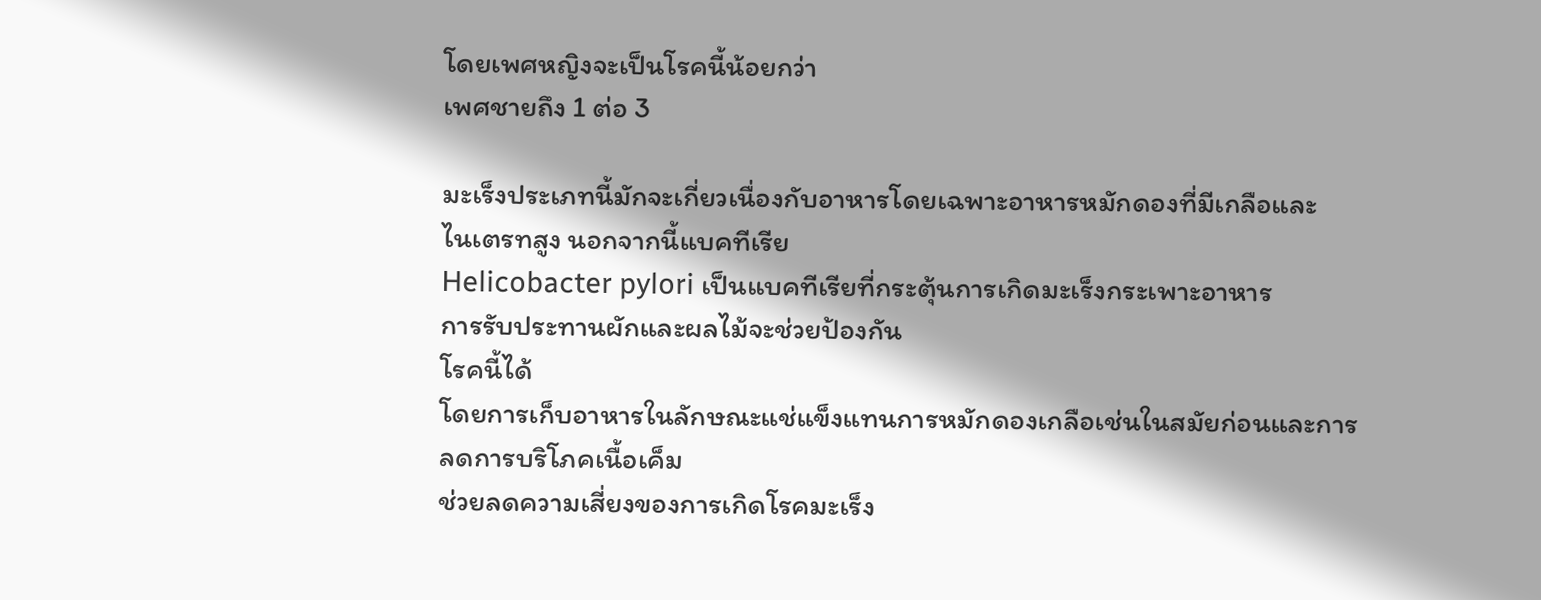โดยเพศหญิงจะเป็นโรคนี้น้อยกว่า
เพศชายถึง 1 ต่อ 3

มะเร็งประเภทนี้มักจะเกี่ยวเนื่องกับอาหารโดยเฉพาะอาหารหมักดองที่มีเกลือและ
ไนเตรทสูง นอกจากนี้แบคทีเรีย
Helicobacter pylori เป็นแบคทีเรียที่กระตุ้นการเกิดมะเร็งกระเพาะอาหาร
การรับประทานผักและผลไม้จะช่วยป้องกัน
โรคนี้ได้
โดยการเก็บอาหารในลักษณะแช่แข็งแทนการหมักดองเกลือเช่นในสมัยก่อนและการ
ลดการบริโภคเนื้อเค็ม
ช่วยลดความเสี่ยงของการเกิดโรคมะเร็ง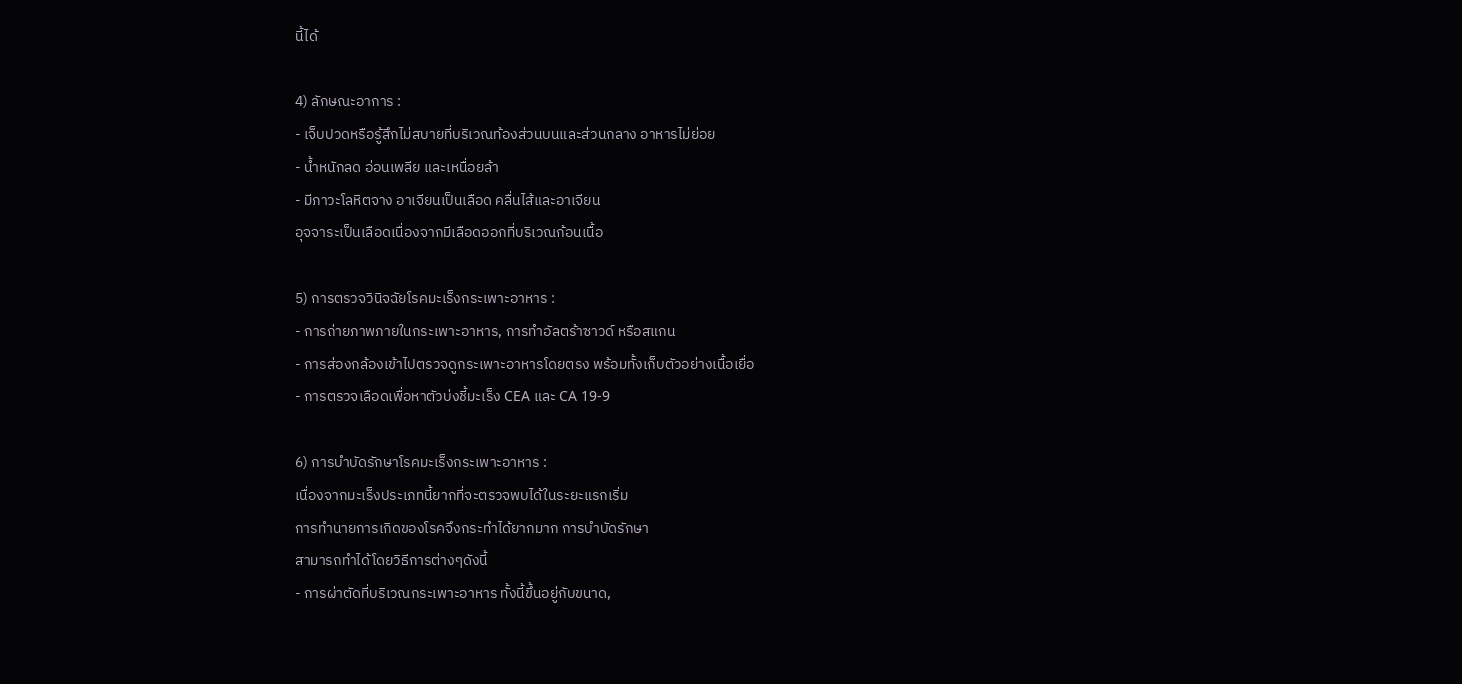นี้ได้

4) ลักษณะอาการ :
- เจ็บปวดหรือรู้สึกไม่สบายที่บริเวณท้องส่วนบนและส่วนกลาง อาหารไม่ย่อย
- น้ำหนักลด อ่อนเพลีย และเหนื่อยล้า
- มีภาวะโลหิตจาง อาเจียนเป็นเลือด คลื่นไส้และอาเจียน
อุจจาระเป็นเลือดเนื่องจากมีเลือดออกที่บริเวณก้อนเนื้อ

5) การตรวจวินิจฉัยโรคมะเร็งกระเพาะอาหาร :
- การถ่ายภาพภายในกระเพาะอาหาร, การทำอัลตร้าซาวด์ หรือสแกน
- การส่องกล้องเข้าไปตรวจดูกระเพาะอาหารโดยตรง พร้อมทั้งเก็บตัวอย่างเนื้อเยื่อ
- การตรวจเลือดเพื่อหาตัวบ่งชี้มะเร็ง CEA และ CA 19-9

6) การบำบัดรักษาโรคมะเร็งกระเพาะอาหาร :
เนื่องจากมะเร็งประเภทนี้ยากที่จะตรวจพบได้ในระยะแรกเริ่ม
การทำนายการเกิดของโรคจึงกระทำได้ยากมาก การบำบัดรักษา
สามารถทำได้โดยวิธีการต่างๆดังนี้
- การผ่าตัดที่บริเวณกระเพาะอาหาร ทั้งนี้ขึ้นอยู่กับขนาด,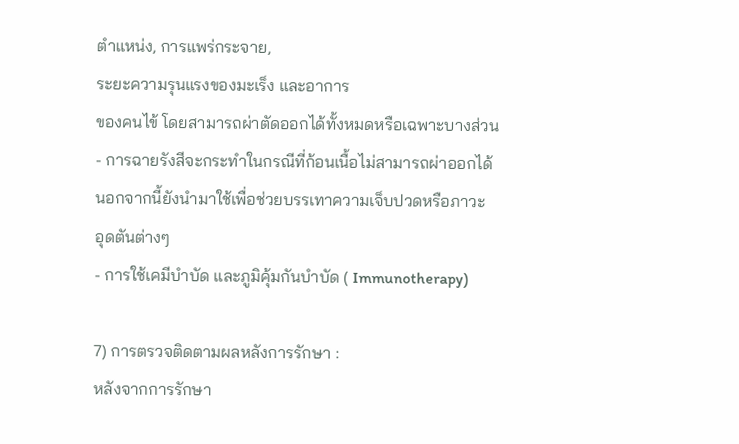ตำแหน่ง, การแพร่กระจาย,
ระยะความรุนแรงของมะเร็ง และอาการ
ของคนไข้ โดยสามารถผ่าตัดออกได้ทั้งหมดหรือเฉพาะบางส่วน
- การฉายรังสีจะกระทำในกรณีที่ก้อนเนื้อไม่สามารถผ่าออกได้
นอกจากนี้ยังนำมาใช้เพื่อช่วยบรรเทาความเจ็บปวดหรือภาวะ
อุดตันต่างๆ
- การใช้เคมีบำบัด และภูมิคุ้มกันบำบัด ( Immunotherapy)

7) การตรวจติดตามผลหลังการรักษา :
หลังจากการรักษา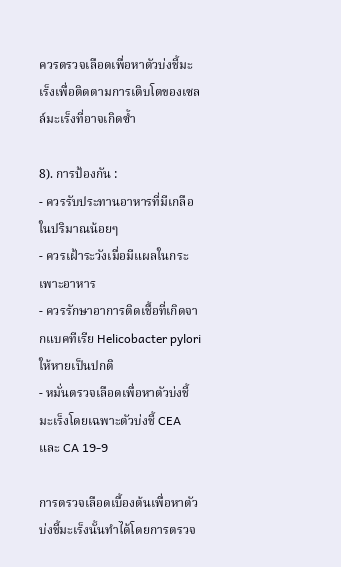ควรตรวจเลือดเพื่อหาตัวบ่งชี้มะเร็งเพื่อติดตามการเติบโตของเซลล์มะเร็งที่อาจเกิดซ้ำ

8). การป้องกัน :
- ควรรับประทานอาหารที่มีเกลือในปริมาณน้อยๆ
- ควรเฝ้าระวังเมื่อมีแผลในกระเพาะอาหาร
- ควรรักษาอาการติดเชื้อที่เกิดจากแบคทีเรีย Helicobacter pylori ให้หายเป็นปกติ
- หมั่นตรวจเลือดเพื่อหาตัวบ่งชี้มะเร็งโดยเฉพาะตัวบ่งชี้ CEA และ CA 19-9

การตรวจเลือดเบื้องต้นเพื่อหาตัวบ่งชี้มะเร็งนั้นทำได้โดยการตรวจ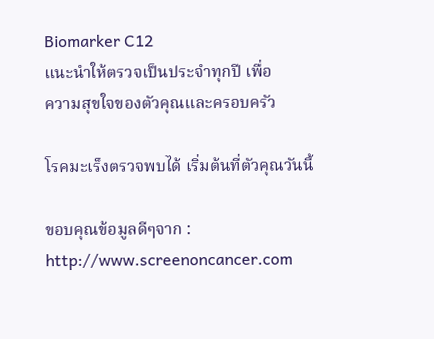Biomarker C12
แนะนำให้ตรวจเป็นประจำทุกปี เพื่อ
ความสุขใจของตัวคุณและครอบครัว

โรคมะเร็งตรวจพบได้ เริ่มต้นที่ตัวคุณวันนี้

ขอบคุณข้อมูลดีๆจาก : http://www.screenoncancer.com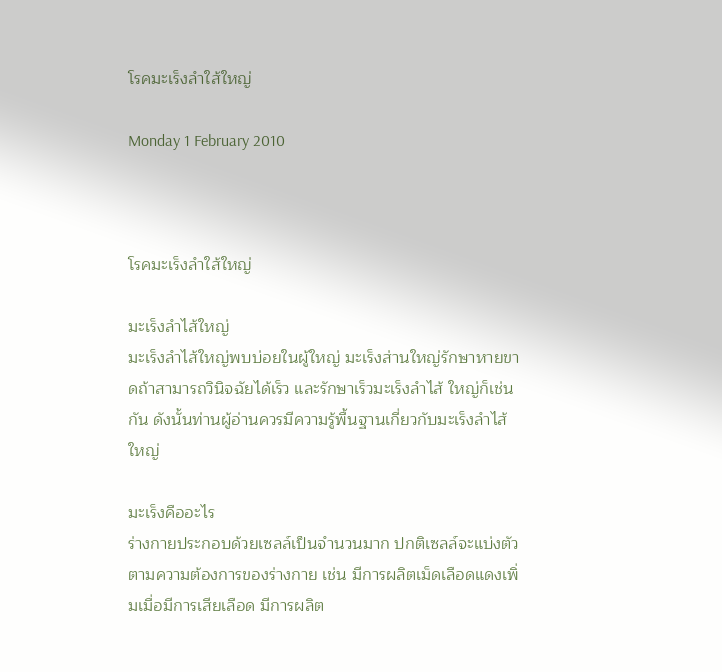โรคมะเร็งลำใส้ใหญ่

Monday 1 February 2010



โรคมะเร็งลำใส้ใหญ่

มะเร็งลำไส้ใหญ่
มะเร็งลำไส้ใหญ่พบบ่อยในผู้ใหญ่ มะเร็งส่านใหญ่รักษาหายขาดถ้าสามารถวินิจฉัยได้เร็ว และรักษาเร็วมะเร็งลำไส้ ใหญ่ก็เช่นกัน ดังนั้นท่านผู้อ่านควรมีความรู้พื้นฐานเกี่ยวกับมะเร็งลำไส้ใหญ่

มะเร็งคืออะไร
ร่างกายประกอบด้วยเซลล์เป็นจำนวนมาก ปกติเซลล์จะแบ่งตัวตามความต้องการของร่างกาย เช่น มีการผลิตเม็ดเลือดแดงเพิ่มเมื่อมีการเสียเลือด มีการผลิต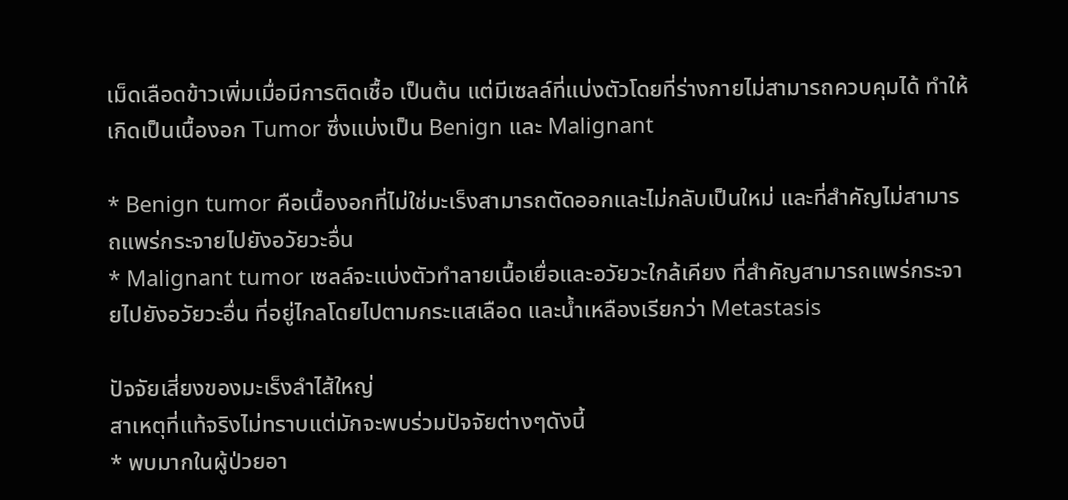เม็ดเลือดข้าวเพิ่มเมื่อมีการติดเชื้อ เป็นต้น แต่มีเซลล์ที่แบ่งตัวโดยที่ร่างกายไม่สามารถควบคุมได้ ทำให้เกิดเป็นเนื้องอก Tumor ซึ่งแบ่งเป็น Benign และ Malignant

* Benign tumor คือเนื้องอกที่ไม่ใช่มะเร็งสามารถตัดออกและไม่กลับเป็นใหม่ และที่สำคัญไม่สามารถแพร่กระจายไปยังอวัยวะอื่น
* Malignant tumor เซลล์จะแบ่งตัวทำลายเนื้อเยื่อและอวัยวะใกล้เคียง ที่สำคัญสามารถแพร่กระจายไปยังอวัยวะอื่น ที่อยู่ไกลโดยไปตามกระแสเลือด และน้ำเหลืองเรียกว่า Metastasis

ปัจจัยเสี่ยงของมะเร็งลำไส้ใหญ่
สาเหตุที่แท้จริงไม่ทราบแต่มักจะพบร่วมปัจจัยต่างๆดังนี้
* พบมากในผู้ป่วยอา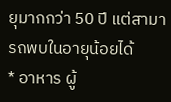ยุมากกว่า 50 ปี แต่สามารถพบในอายุน้อยได้
* อาหาร ผู้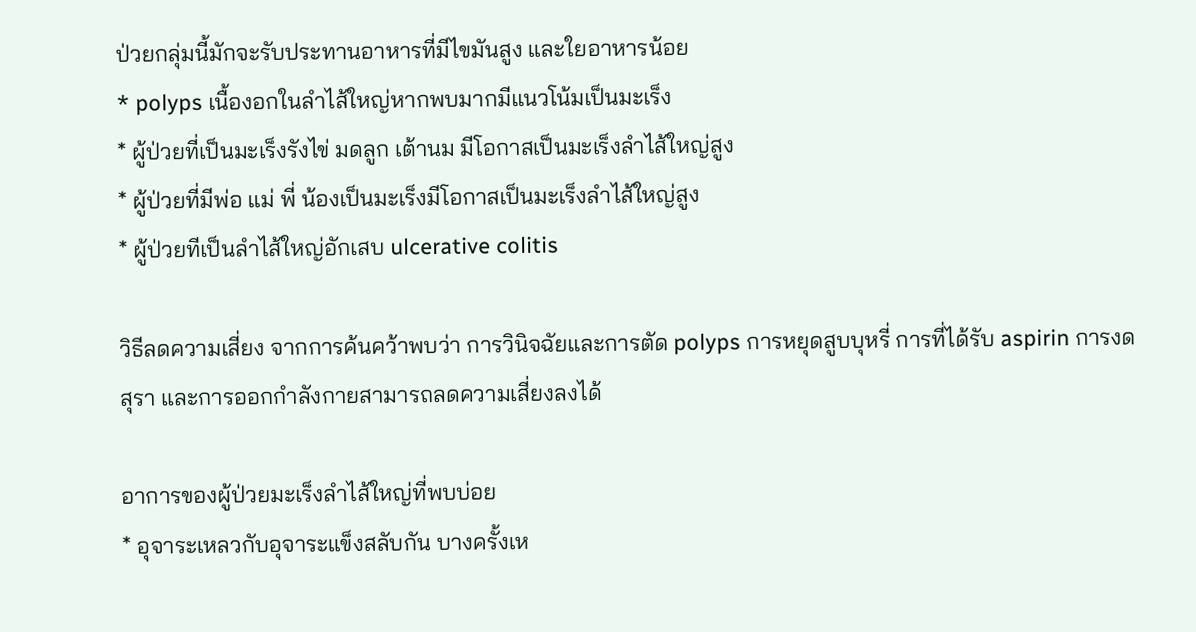ป่วยกลุ่มนี้มักจะรับประทานอาหารที่มีไขมันสูง และใยอาหารน้อย
* polyps เนื้องอกในลำไส้ใหญ่หากพบมากมีแนวโน้มเป็นมะเร็ง
* ผู้ป่วยที่เป็นมะเร็งรังไข่ มดลูก เต้านม มีโอกาสเป็นมะเร็งลำไส้ใหญ่สูง
* ผู้ป่วยที่มีพ่อ แม่ พี่ น้องเป็นมะเร็งมีโอกาสเป็นมะเร็งลำไส้ใหญ่สูง
* ผู้ป่วยทีเป็นลำไส้ใหญ่อักเสบ ulcerative colitis

วิธีลดความเสี่ยง จากการค้นคว้าพบว่า การวินิจฉัยและการตัด polyps การหยุดสูบบุหรี่ การที่ได้รับ aspirin การงดสุรา และการออกกำลังกายสามารถลดความเสี่ยงลงได้

อาการของผู้ป่วยมะเร็งลำไส้ใหญ่ที่พบบ่อย
* อุจาระเหลวกับอุจาระแข็งสลับกัน บางครั้งเห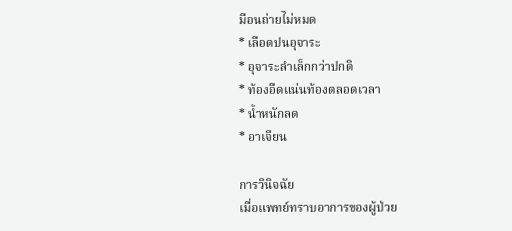มือนถ่ายไม่หมด
* เลือดปนอุจาระ
* อุจาระลำเล็กกว่าปกติ
* ท้องอืดแน่นท้องตลอดเวลา
* น้ำหนักลด
* อาเจียน

การวินิจฉัย
เมื่อแพทย์ทราบอาการของผู้ป่วย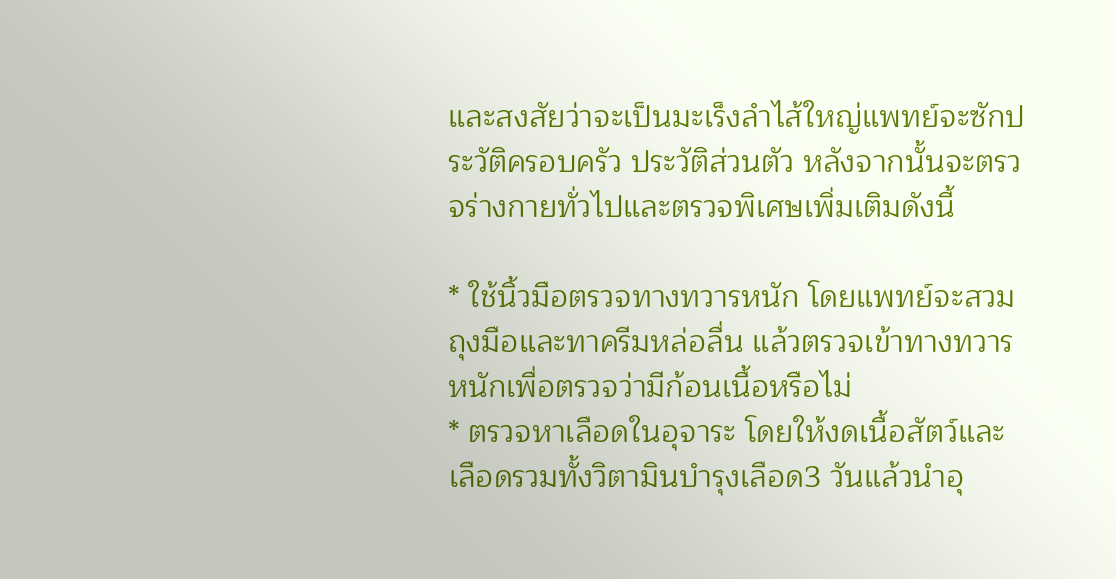และสงสัยว่าจะเป็นมะเร็งลำไส้ใหญ่แพทย์จะซักประวัติครอบครัว ประวัติส่วนตัว หลังจากนั้นจะตรวจร่างกายทั่วไปและตรวจพิเศษเพิ่มเติมดังนี้

* ใช้นิ้วมือตรวจทางทวารหนัก โดยแพทย์จะสวมถุงมือและทาครีมหล่อลื่น แล้วตรวจเข้าทางทวารหนักเพื่อตรวจว่ามีก้อนเนื้อหรือไม่
* ตรวจหาเลือดในอุจาระ โดยให้งดเนื้อสัตว์และเลือดรวมทั้งวิตามินบำรุงเลือด3 วันแล้วนำอุ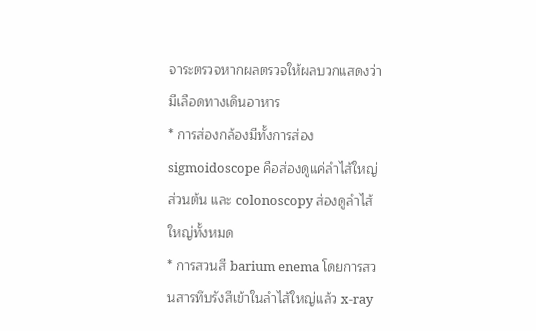จาระตรวจหากผลตรวจให้ผลบวกแสดงว่ามีเลือดทางเดินอาหาร
* การส่องกล้องมีทั้งการส่อง sigmoidoscope คือส่องดูแค่ลำไส้ใหญ่ส่วนต้น และ colonoscopy ส่องดูลำไส้ใหญ่ทั้งหมด
* การสวนสี barium enema โดยการสวนสารทึบรังสีเข้าในลำไส้ใหญ่แล้ว x-ray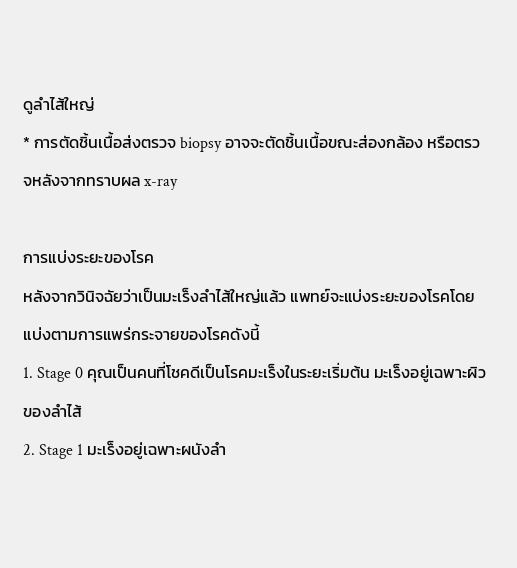ดูลำไส้ใหญ่
* การตัดชิ้นเนื้อส่งตรวจ biopsy อาจจะตัดชิ้นเนื้อขณะส่องกล้อง หรือตรวจหลังจากทราบผล x-ray

การแบ่งระยะของโรค
หลังจากวินิจฉัยว่าเป็นมะเร็งลำไส้ใหญ่แล้ว แพทย์จะแบ่งระยะของโรคโดยแบ่งตามการแพร่กระจายของโรคดังนี้
1. Stage 0 คุณเป็นคนที่โชคดีเป็นโรคมะเร็งในระยะเริ่มต้น มะเร็งอยู่เฉพาะผิวของลำไส้
2. Stage 1 มะเร็งอยู่เฉพาะผนังลำ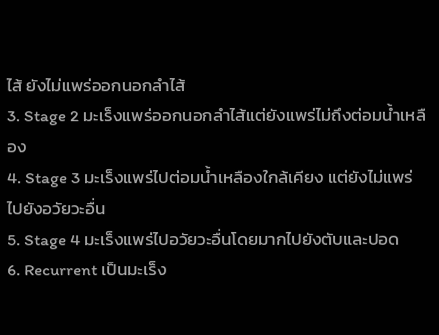ไส้ ยังไม่แพร่ออกนอกลำไส้
3. Stage 2 มะเร็งแพร่ออกนอกลำไส้แต่ยังแพร่ไม่ถึงต่อมน้ำเหลือง
4. Stage 3 มะเร็งแพร่ไปต่อมน้ำเหลืองใกล้เคียง แต่ยังไม่แพร่ไปยังอวัยวะอื่น
5. Stage 4 มะเร็งแพร่ไปอวัยวะอื่นโดยมากไปยังตับและปอด
6. Recurrent เป็นมะเร็ง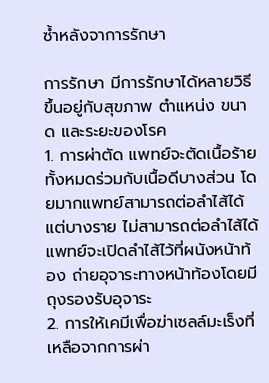ซ้ำหลังจาการรักษา

การรักษา มีการรักษาได้หลายวิธีขึ้นอยู่กับสุขภาพ ตำแหน่ง ขนาด และระยะของโรค
1. การผ่าตัด แพทย์จะตัดเนื้อร้ายทั้งหมดร่วมกับเนื้อดีบางส่วน โดยมากแพทย์สามารถต่อลำไส้ได้แต่บางราย ไม่สามารถต่อลำไส้ได้แพทย์จะเปิดลำไส้ไว้ที่ผนังหน้าท้อง ถ่ายอุจาระทางหน้าท้องโดยมีถุงรองรับอุจาระ
2. การให้เคมีเพื่อฆ่าเซลล์มะเร็งที่เหลือจากการผ่า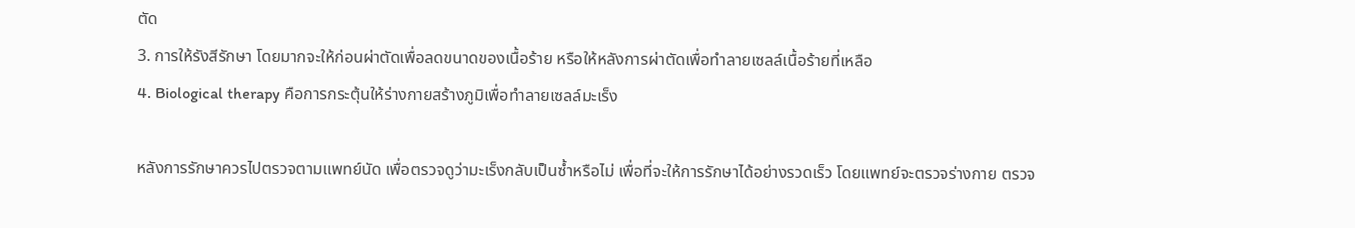ตัด
3. การให้รังสีรักษา โดยมากจะให้ก่อนผ่าตัดเพื่อลดขนาดของเนื้อร้าย หรือให้หลังการผ่าตัดเพื่อทำลายเซลล์เนื้อร้ายที่เหลือ
4. Biological therapy คือการกระตุ้นให้ร่างกายสร้างภูมิเพื่อทำลายเซลล์มะเร็ง

หลังการรักษาควรไปตรวจตามแพทย์นัด เพื่อตรวจดูว่ามะเร็งกลับเป็นซ้ำหรือไม่ เพื่อที่จะให้การรักษาได้อย่างรวดเร็ว โดยแพทย์จะตรวจร่างกาย ตรวจ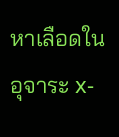หาเลือดในอุจาระ x-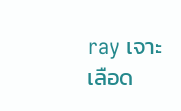ray เจาะเลือด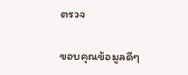ตรวจ

ขอบคุณข้อมูลดีๆ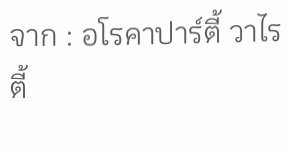จาก : อโรคาปาร์ตี้ วาไรตี้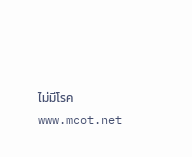ไม่มีโรค www.mcot.net